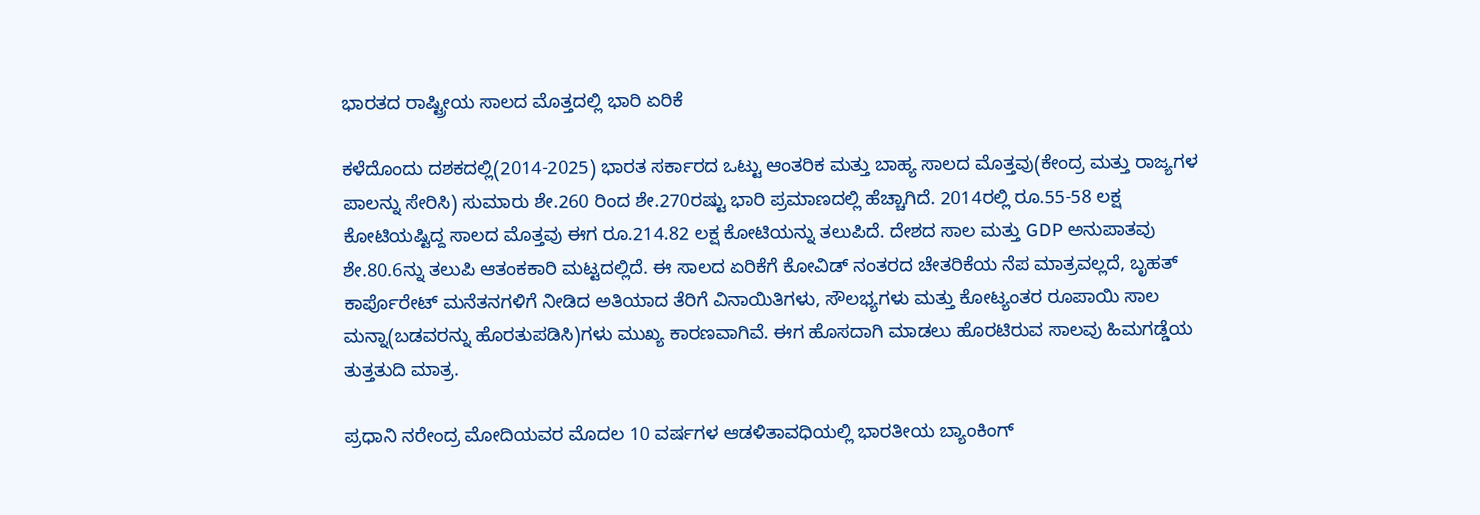ಭಾರತದ ರಾಷ್ಟ್ರೀಯ ಸಾಲದ ಮೊತ್ತದಲ್ಲಿ ಭಾರಿ ಏರಿಕೆ

ಕಳೆದೊಂದು ದಶಕದಲ್ಲಿ(2014-2025) ಭಾರತ ಸರ್ಕಾರದ ಒಟ್ಟು ಆಂತರಿಕ ಮತ್ತು ಬಾಹ್ಯ ಸಾಲದ ಮೊತ್ತವು(ಕೇಂದ್ರ ಮತ್ತು ರಾಜ್ಯಗಳ ಪಾಲನ್ನು ಸೇರಿಸಿ) ಸುಮಾರು ಶೇ.260 ರಿಂದ ಶೇ.270ರಷ್ಟು ಭಾರಿ ಪ್ರಮಾಣದಲ್ಲಿ ಹೆಚ್ಚಾಗಿದೆ. 2014ರಲ್ಲಿ ರೂ.55-58 ಲಕ್ಷ ಕೋಟಿಯಷ್ಟಿದ್ದ ಸಾಲದ ಮೊತ್ತವು ಈಗ ರೂ.214.82 ಲಕ್ಷ ಕೋಟಿಯನ್ನು ತಲುಪಿದೆ. ದೇಶದ ಸಾಲ ಮತ್ತು GDP ಅನುಪಾತವು ಶೇ.80.6ನ್ನು ತಲುಪಿ ಆತಂಕಕಾರಿ ಮಟ್ಟದಲ್ಲಿದೆ. ಈ ಸಾಲದ ಏರಿಕೆಗೆ ಕೋವಿಡ್ ನಂತರದ ಚೇತರಿಕೆಯ ನೆಪ ಮಾತ್ರವಲ್ಲದೆ, ಬೃಹತ್ ಕಾರ್ಪೊರೇಟ್ ಮನೆತನಗಳಿಗೆ ನೀಡಿದ ಅತಿಯಾದ ತೆರಿಗೆ ವಿನಾಯಿತಿಗಳು, ಸೌಲಭ್ಯಗಳು ಮತ್ತು ಕೋಟ್ಯಂತರ ರೂಪಾಯಿ ಸಾಲ ಮನ್ನಾ(ಬಡವರನ್ನು ಹೊರತುಪಡಿಸಿ)ಗಳು ಮುಖ್ಯ ಕಾರಣವಾಗಿವೆ. ಈಗ ಹೊಸದಾಗಿ ಮಾಡಲು ಹೊರಟಿರುವ ಸಾಲವು ಹಿಮಗಡ್ಡೆಯ ತುತ್ತತುದಿ ಮಾತ್ರ.

ಪ್ರಧಾನಿ ನರೇಂದ್ರ ಮೋದಿಯವರ ಮೊದಲ 10 ವರ್ಷಗಳ ಆಡಳಿತಾವಧಿಯಲ್ಲಿ ಭಾರತೀಯ ಬ್ಯಾಂಕಿಂಗ್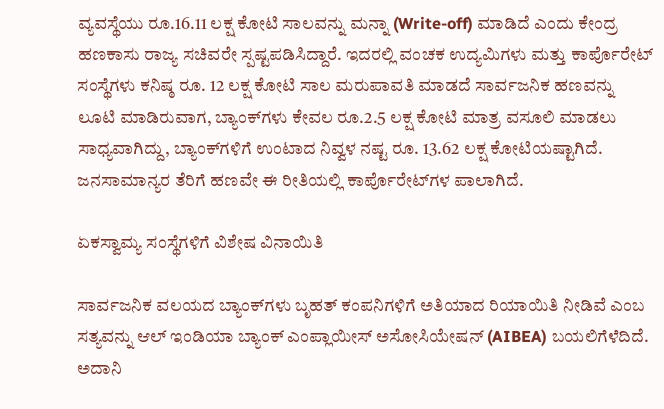ವ್ಯವಸ್ಥೆಯು ರೂ.16.11 ಲಕ್ಷ ಕೋಟಿ ಸಾಲವನ್ನು ಮನ್ನಾ (Write-off) ಮಾಡಿದೆ ಎಂದು ಕೇಂದ್ರ ಹಣಕಾಸು ರಾಜ್ಯ ಸಚಿವರೇ ಸ್ಪಷ್ಟಪಡಿಸಿದ್ದಾರೆ. ಇದರಲ್ಲಿ ವಂಚಕ ಉದ್ಯಮಿಗಳು ಮತ್ತು ಕಾರ್ಪೊರೇಟ್ ಸಂಸ್ಥೆಗಳು ಕನಿಷ್ಠ ರೂ. 12 ಲಕ್ಷ ಕೋಟಿ ಸಾಲ ಮರುಪಾವತಿ ಮಾಡದೆ ಸಾರ್ವಜನಿಕ ಹಣವನ್ನು ಲೂಟಿ ಮಾಡಿರುವಾಗ, ಬ್ಯಾಂಕ್‌ಗಳು ಕೇವಲ ರೂ.2.5 ಲಕ್ಷ ಕೋಟಿ ಮಾತ್ರ ವಸೂಲಿ ಮಾಡಲು ಸಾಧ್ಯವಾಗಿದ್ದು, ಬ್ಯಾಂಕ್‌ಗಳಿಗೆ ಉಂಟಾದ ನಿವ್ವಳ ನಷ್ಟ ರೂ. 13.62 ಲಕ್ಷ ಕೋಟಿಯಷ್ಟಾಗಿದೆ. ಜನಸಾಮಾನ್ಯರ ತೆರಿಗೆ ಹಣವೇ ಈ ರೀತಿಯಲ್ಲಿ ಕಾರ್ಪೊರೇಟ್‌ಗಳ ಪಾಲಾಗಿದೆ.

ಏಕಸ್ವಾಮ್ಯ ಸಂಸ್ಥೆಗಳಿಗೆ ವಿಶೇಷ ವಿನಾಯಿತಿ

ಸಾರ್ವಜನಿಕ ವಲಯದ ಬ್ಯಾಂಕ್‌ಗಳು ಬೃಹತ್ ಕಂಪನಿಗಳಿಗೆ ಅತಿಯಾದ ರಿಯಾಯಿತಿ ನೀಡಿವೆ ಎಂಬ ಸತ್ಯವನ್ನು ಆಲ್ ಇಂಡಿಯಾ ಬ್ಯಾಂಕ್ ಎಂಪ್ಲಾಯೀಸ್ ಅಸೋಸಿಯೇಷನ್ (AIBEA) ಬಯಲಿಗೆಳೆದಿದೆ. ಅದಾನಿ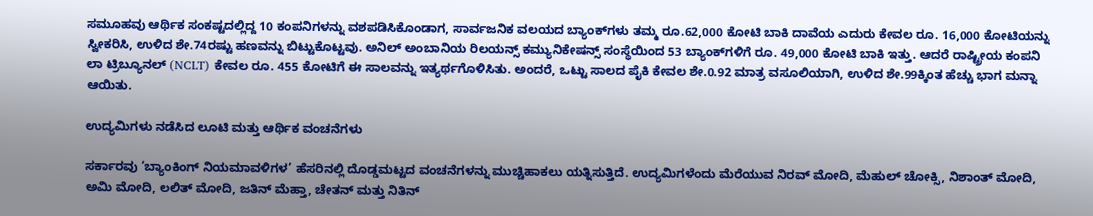ಸಮೂಹವು ಆರ್ಥಿಕ ಸಂಕಷ್ಟದಲ್ಲಿದ್ದ 10 ಕಂಪನಿಗಳನ್ನು ವಶಪಡಿಸಿಕೊಂಡಾಗ, ಸಾರ್ವಜನಿಕ ವಲಯದ ಬ್ಯಾಂಕ್‌ಗಳು ತಮ್ಮ ರೂ.62,000 ಕೋಟಿ ಬಾಕಿ ದಾವೆಯ ಎದುರು ಕೇವಲ ರೂ. 16,000 ಕೋಟಿಯನ್ನು ಸ್ವೀಕರಿಸಿ, ಉಳಿದ ಶೇ.74ರಷ್ಟು ಹಣವನ್ನು ಬಿಟ್ಟುಕೊಟ್ಟವು. ಅನಿಲ್ ಅಂಬಾನಿಯ ರಿಲಯನ್ಸ್ ಕಮ್ಯುನಿಕೇಷನ್ಸ್ ಸಂಸ್ಥೆಯಿಂದ 53 ಬ್ಯಾಂಕ್‌ಗಳಿಗೆ ರೂ. 49,000 ಕೋಟಿ ಬಾಕಿ ಇತ್ತು. ಆದರೆ ರಾಷ್ಟ್ರೀಯ ಕಂಪನಿ ಲಾ ಟ್ರಿಬ್ಯೂನಲ್ (NCLT) ಕೇವಲ ರೂ. 455 ಕೋಟಿಗೆ ಈ ಸಾಲವನ್ನು ಇತ್ಯರ್ಥಗೊಳಿಸಿತು. ಅಂದರೆ, ಒಟ್ಟು ಸಾಲದ ಪೈಕಿ ಕೇವಲ ಶೇ.0.92 ಮಾತ್ರ ವಸೂಲಿಯಾಗಿ, ಉಳಿದ ಶೇ.99ಕ್ಕಿಂತ ಹೆಚ್ಚು ಭಾಗ ಮನ್ನಾ ಆಯಿತು.

ಉದ್ಯಮಿಗಳು ನಡೆಸಿದ ಲೂಟಿ ಮತ್ತು ಆರ್ಥಿಕ ವಂಚನೆಗಳು

ಸರ್ಕಾರವು ‘ಬ್ಯಾಂಕಿಂಗ್ ನಿಯಮಾವಳಿಗಳ’ ಹೆಸರಿನಲ್ಲಿ ದೊಡ್ಡಮಟ್ಟದ ವಂಚನೆಗಳನ್ನು ಮುಚ್ಚಿಹಾಕಲು ಯತ್ನಿಸುತ್ತಿದೆ. ಉದ್ಯಮಿಗಳೆಂದು ಮೆರೆಯುವ ನಿರವ್ ಮೋದಿ, ಮೆಹುಲ್ ಚೋಕ್ಸಿ, ನಿಶಾಂತ್ ಮೋದಿ, ಅಮಿ ಮೋದಿ, ಲಲಿತ್ ಮೋದಿ, ಜತಿನ್ ಮೆಹ್ತಾ, ಚೇತನ್ ಮತ್ತು ನಿತಿನ್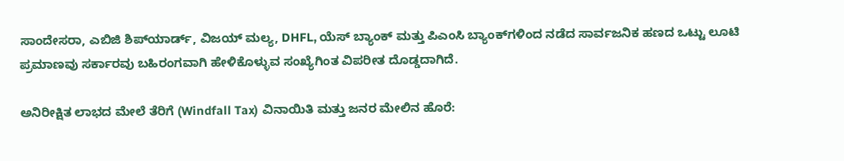ಸಾಂದೇಸರಾ, ಎಬಿಜಿ ಶಿಪ್‌ಯಾರ್ಡ್, ವಿಜಯ್ ಮಲ್ಯ, DHFL, ಯೆಸ್ ಬ್ಯಾಂಕ್ ಮತ್ತು ಪಿಎಂಸಿ ಬ್ಯಾಂಕ್‌ಗಳಿಂದ ನಡೆದ ಸಾರ್ವಜನಿಕ ಹಣದ ಒಟ್ಟು ಲೂಟಿ ಪ್ರಮಾಣವು ಸರ್ಕಾರವು ಬಹಿರಂಗವಾಗಿ ಹೇಳಿಕೊಳ್ಳುವ ಸಂಖ್ಯೆಗಿಂತ ವಿಪರೀತ ದೊಡ್ಡದಾಗಿದೆ.

ಅನಿರೀಕ್ಷಿತ ಲಾಭದ ಮೇಲೆ ತೆರಿಗೆ (Windfall Tax) ವಿನಾಯಿತಿ ಮತ್ತು ಜನರ ಮೇಲಿನ ಹೊರೆ: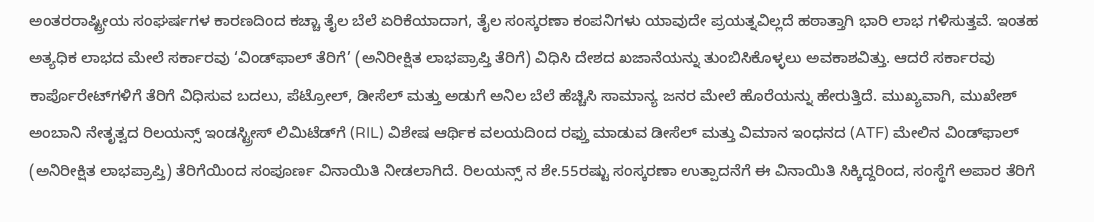ಅಂತರರಾಷ್ಟ್ರೀಯ ಸಂಘರ್ಷಗಳ ಕಾರಣದಿಂದ ಕಚ್ಚಾ ತೈಲ ಬೆಲೆ ಏರಿಕೆಯಾದಾಗ, ತೈಲ ಸಂಸ್ಕರಣಾ ಕಂಪನಿಗಳು ಯಾವುದೇ ಪ್ರಯತ್ನವಿಲ್ಲದೆ ಹಠಾತ್ತಾಗಿ ಭಾರಿ ಲಾಭ ಗಳಿಸುತ್ತವೆ. ಇಂತಹ ಅತ್ಯಧಿಕ ಲಾಭದ ಮೇಲೆ ಸರ್ಕಾರವು ‘ವಿಂಡ್‌ಫಾಲ್ ತೆರಿಗೆ’ (ಅನಿರೀಕ್ಷಿತ ಲಾಭಪ್ರಾಪ್ತಿ ತೆರಿಗೆ) ವಿಧಿಸಿ ದೇಶದ ಖಜಾನೆಯನ್ನು ತುಂಬಿಸಿಕೊಳ್ಳಲು ಅವಕಾಶವಿತ್ತು. ಆದರೆ ಸರ್ಕಾರವು ಕಾರ್ಪೊರೇಟ್‌ಗಳಿಗೆ ತೆರಿಗೆ ವಿಧಿಸುವ ಬದಲು, ಪೆಟ್ರೋಲ್, ಡೀಸೆಲ್ ಮತ್ತು ಅಡುಗೆ ಅನಿಲ ಬೆಲೆ ಹೆಚ್ಚಿಸಿ ಸಾಮಾನ್ಯ ಜನರ ಮೇಲೆ ಹೊರೆಯನ್ನು ಹೇರುತ್ತಿದೆ. ಮುಖ್ಯವಾಗಿ, ಮುಖೇಶ್ ಅಂಬಾನಿ ನೇತೃತ್ವದ ರಿಲಯನ್ಸ್ ಇಂಡಸ್ಟ್ರೀಸ್ ಲಿಮಿಟೆಡ್‌ಗೆ (RIL) ವಿಶೇಷ ಆರ್ಥಿಕ ವಲಯದಿಂದ ರಫ್ತು ಮಾಡುವ ಡೀಸೆಲ್ ಮತ್ತು ವಿಮಾನ ಇಂಧನದ (ATF) ಮೇಲಿನ ವಿಂಡ್‌ಫಾಲ್ (ಅನಿರೀಕ್ಷಿತ ಲಾಭಪ್ರಾಪ್ತಿ) ತೆರಿಗೆಯಿಂದ ಸಂಪೂರ್ಣ ವಿನಾಯಿತಿ ನೀಡಲಾಗಿದೆ. ರಿಲಯನ್ಸ್ ನ ಶೇ.55ರಷ್ಟು ಸಂಸ್ಕರಣಾ ಉತ್ಪಾದನೆಗೆ ಈ ವಿನಾಯಿತಿ ಸಿಕ್ಕಿದ್ದರಿಂದ, ಸಂಸ್ಥೆಗೆ ಅಪಾರ ತೆರಿಗೆ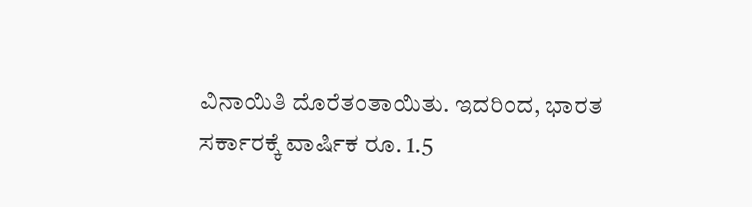ವಿನಾಯಿತಿ ದೊರೆತಂತಾಯಿತು. ಇದರಿಂದ, ಭಾರತ ಸರ್ಕಾರಕ್ಕೆ ವಾರ್ಷಿಕ ರೂ. 1.5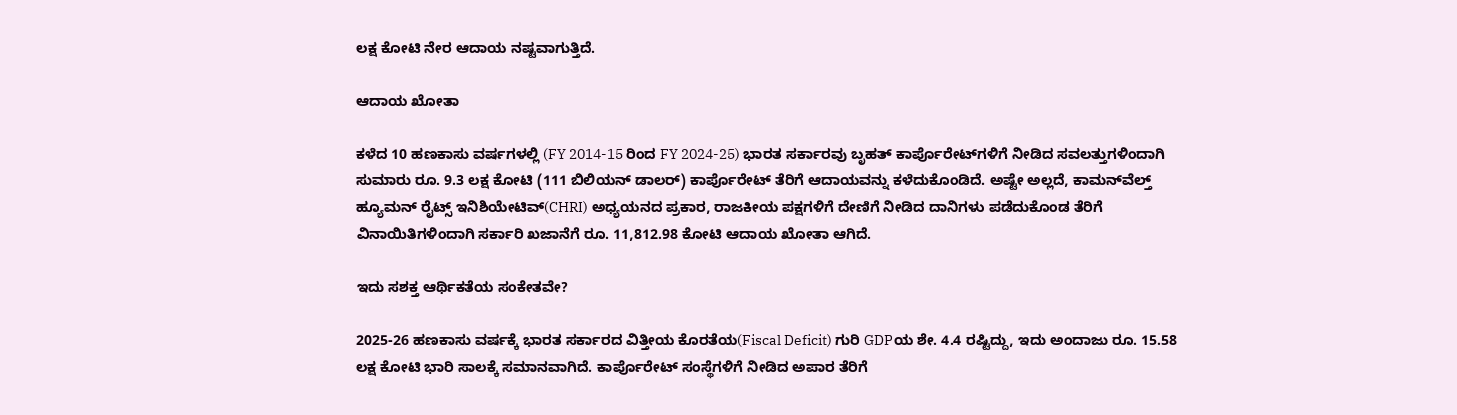ಲಕ್ಷ ಕೋಟಿ ನೇರ ಆದಾಯ ನಷ್ಟವಾಗುತ್ತಿದೆ.

ಆದಾಯ ಖೋತಾ

ಕಳೆದ 10 ಹಣಕಾಸು ವರ್ಷಗಳಲ್ಲಿ (FY 2014-15 ರಿಂದ FY 2024-25) ಭಾರತ ಸರ್ಕಾರವು ಬೃಹತ್ ಕಾರ್ಪೊರೇಟ್‌ಗಳಿಗೆ ನೀಡಿದ ಸವಲತ್ತುಗಳಿಂದಾಗಿ ಸುಮಾರು ರೂ. 9.3 ಲಕ್ಷ ಕೋಟಿ (111 ಬಿಲಿಯನ್ ಡಾಲರ್) ಕಾರ್ಪೊರೇಟ್ ತೆರಿಗೆ ಆದಾಯವನ್ನು ಕಳೆದುಕೊಂಡಿದೆ. ಅಷ್ಟೇ ಅಲ್ಲದೆ, ಕಾಮನ್‌ವೆಲ್ತ್ ಹ್ಯೂಮನ್ ರೈಟ್ಸ್ ಇನಿಶಿಯೇಟಿವ್(CHRI) ಅಧ್ಯಯನದ ಪ್ರಕಾರ, ರಾಜಕೀಯ ಪಕ್ಷಗಳಿಗೆ ದೇಣಿಗೆ ನೀಡಿದ ದಾನಿಗಳು ಪಡೆದುಕೊಂಡ ತೆರಿಗೆ ವಿನಾಯಿತಿಗಳಿಂದಾಗಿ ಸರ್ಕಾರಿ ಖಜಾನೆಗೆ ರೂ. 11,812.98 ಕೋಟಿ ಆದಾಯ ಖೋತಾ ಆಗಿದೆ.

ಇದು ಸಶಕ್ತ ಆರ್ಥಿಕತೆಯ ಸಂಕೇತವೇ?

2025-26 ಹಣಕಾಸು ವರ್ಷಕ್ಕೆ ಭಾರತ ಸರ್ಕಾರದ ವಿತ್ತೀಯ ಕೊರತೆಯ(Fiscal Deficit) ಗುರಿ GDPಯ ಶೇ. 4.4 ರಷ್ಟಿದ್ದು, ಇದು ಅಂದಾಜು ರೂ. 15.58 ಲಕ್ಷ ಕೋಟಿ ಭಾರಿ ಸಾಲಕ್ಕೆ ಸಮಾನವಾಗಿದೆ. ಕಾರ್ಪೊರೇಟ್ ಸಂಸ್ಥೆಗಳಿಗೆ ನೀಡಿದ ಅಪಾರ ತೆರಿಗೆ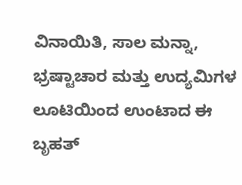ವಿನಾಯಿತಿ, ಸಾಲ ಮನ್ನಾ, ಭ್ರಷ್ಟಾಚಾರ ಮತ್ತು ಉದ್ಯಮಿಗಳ ಲೂಟಿಯಿಂದ ಉಂಟಾದ ಈ ಬೃಹತ್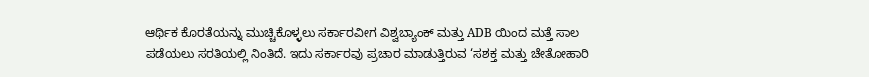ಆರ್ಥಿಕ ಕೊರತೆಯನ್ನು ಮುಚ್ಚಿಕೊಳ್ಳಲು ಸರ್ಕಾರವೀಗ ವಿಶ್ವಬ್ಯಾಂಕ್ ಮತ್ತು ADB ಯಿಂದ ಮತ್ತೆ ಸಾಲ ಪಡೆಯಲು ಸರತಿಯಲ್ಲಿ ನಿಂತಿದೆ. ಇದು ಸರ್ಕಾರವು ಪ್ರಚಾರ ಮಾಡುತ್ತಿರುವ ‘ಸಶಕ್ತ ಮತ್ತು ಚೇತೋಹಾರಿ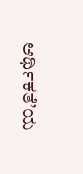ಆರ್ಥಿಕತೆ’ಯ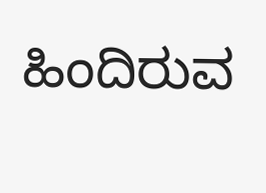ಹಿಂದಿರುವ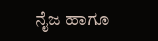ನೈಜ ಹಾಗೂ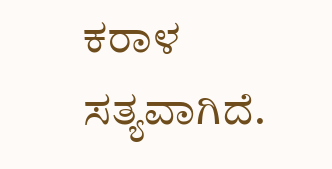ಕರಾಳ ಸತ್ಯವಾಗಿದೆ.